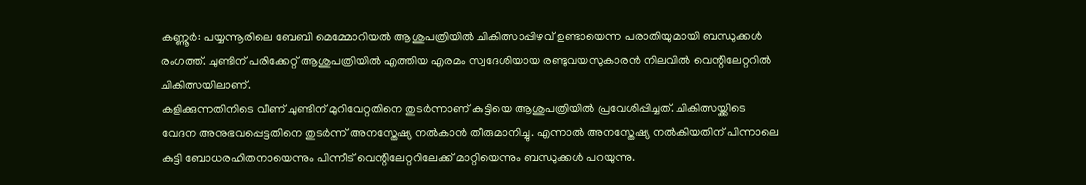കണ്ണൂർ: പയ്യന്നൂരിലെ ബേബി മെമ്മോറിയൽ ആശുപത്രിയിൽ ചികിത്സാപ്പിഴവ് ഉണ്ടായെന്ന പരാതിയുമായി ബന്ധുക്കൾ രംഗത്ത്. ചുണ്ടിന് പരിക്കേറ്റ് ആശുപത്രിയിൽ എത്തിയ എരമം സ്വദേശിയായ രണ്ടുവയസുകാരൻ നിലവിൽ വെന്റിലേറ്ററിൽ ചികിത്സയിലാണ്.
കളിക്കുന്നതിനിടെ വീണ് ചുണ്ടിന് മുറിവേറ്റതിനെ തുടർന്നാണ് കുട്ടിയെ ആശുപത്രിയിൽ പ്രവേശിപ്പിച്ചത്. ചികിത്സയ്ക്കിടെ വേദന അനുഭവപ്പെട്ടതിനെ തുടർന്ന് അനസ്തേഷ്യ നൽകാൻ തീരുമാനിച്ചു. എന്നാൽ അനസ്തേഷ്യ നൽകിയതിന് പിന്നാലെ കുട്ടി ബോധരഹിതനായെന്നും പിന്നീട് വെന്റിലേറ്ററിലേക്ക് മാറ്റിയെന്നും ബന്ധുക്കൾ പറയുന്നു.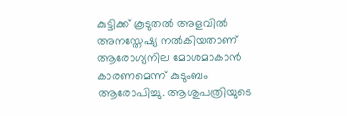കുട്ടിക്ക് കൂടുതൽ അളവിൽ അനസ്തേഷ്യ നൽകിയതാണ് ആരോഗ്യനില മോശമാകാൻ കാരണമെന്ന് കുടുംബം ആരോപിച്ചു. ആശുപത്രിയുടെ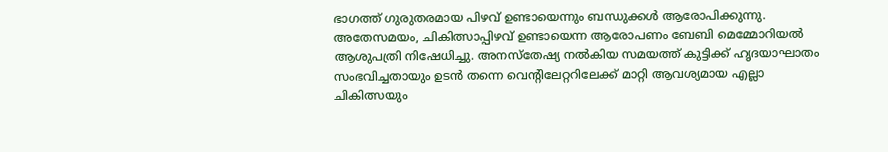ഭാഗത്ത് ഗുരുതരമായ പിഴവ് ഉണ്ടായെന്നും ബന്ധുക്കൾ ആരോപിക്കുന്നു.
അതേസമയം, ചികിത്സാപ്പിഴവ് ഉണ്ടായെന്ന ആരോപണം ബേബി മെമ്മോറിയൽ ആശുപത്രി നിഷേധിച്ചു. അനസ്തേഷ്യ നൽകിയ സമയത്ത് കുട്ടിക്ക് ഹൃദയാഘാതം സംഭവിച്ചതായും ഉടൻ തന്നെ വെന്റിലേറ്ററിലേക്ക് മാറ്റി ആവശ്യമായ എല്ലാ ചികിത്സയും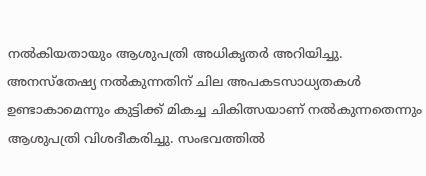നൽകിയതായും ആശുപത്രി അധികൃതർ അറിയിച്ചു. അനസ്തേഷ്യ നൽകുന്നതിന് ചില അപകടസാധ്യതകൾ ഉണ്ടാകാമെന്നും കുട്ടിക്ക് മികച്ച ചികിത്സയാണ് നൽകുന്നതെന്നും ആശുപത്രി വിശദീകരിച്ചു. സംഭവത്തിൽ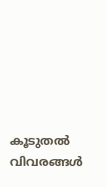കൂടുതൽ വിവരങ്ങൾ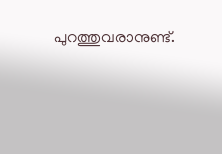പുറത്തുവരാനുണ്ട്.